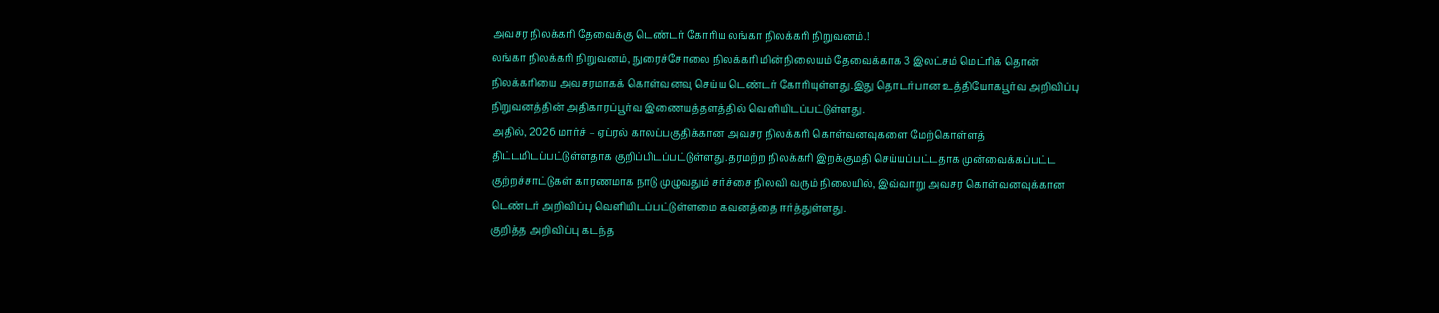அவசர நிலக்கரி தேவைக்கு டெண்டர் கோரிய லங்கா நிலக்கரி நிறுவனம்.!
லங்கா நிலக்கரி நிறுவனம், நுரைச்சோலை நிலக்கரி மின்நிலையம் தேவைக்காக 3 இலட்சம் மெட்ரிக் தொன் நிலக்கரியை அவசரமாகக் கொள்வனவு செய்ய டெண்டர் கோரியுள்ளது.இது தொடர்பான உத்தியோகபூர்வ அறிவிப்பு நிறுவனத்தின் அதிகாரப்பூர்வ இணையத்தளத்தில் வெளியிடப்பட்டுள்ளது.
அதில், 2026 மார்ச் – ஏப்ரல் காலப்பகுதிக்கான அவசர நிலக்கரி கொள்வனவுகளை மேற்கொள்ளத் திட்டமிடப்பட்டுள்ளதாக குறிப்பிடப்பட்டுள்ளது.தரமற்ற நிலக்கரி இறக்குமதி செய்யப்பட்டதாக முன்வைக்கப்பட்ட குற்றச்சாட்டுகள் காரணமாக நாடு முழுவதும் சர்ச்சை நிலவி வரும் நிலையில், இவ்வாறு அவசர கொள்வனவுக்கான டெண்டர் அறிவிப்பு வெளியிடப்பட்டுள்ளமை கவனத்தை ஈர்த்துள்ளது.
குறித்த அறிவிப்பு கடந்த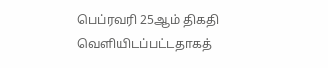பெப்ரவரி 25ஆம் திகதி வெளியிடப்பட்டதாகத்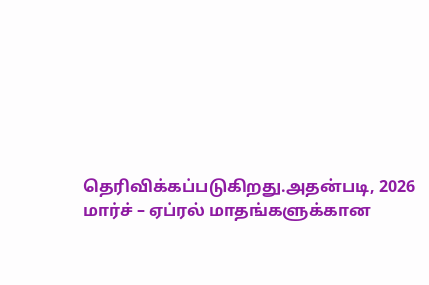தெரிவிக்கப்படுகிறது.அதன்படி, 2026 மார்ச் – ஏப்ரல் மாதங்களுக்கான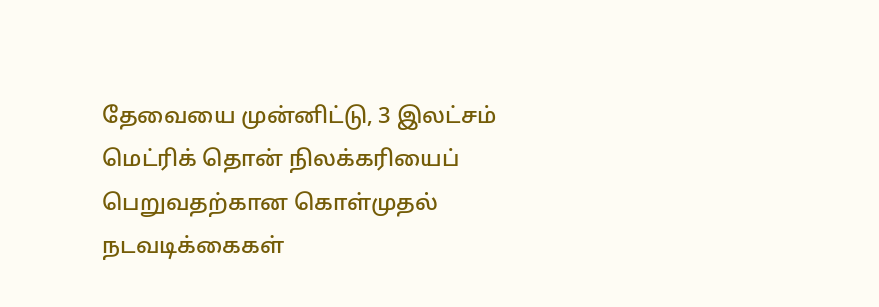தேவையை முன்னிட்டு, 3 இலட்சம் மெட்ரிக் தொன் நிலக்கரியைப் பெறுவதற்கான கொள்முதல் நடவடிக்கைகள்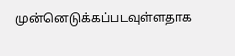முன்னெடுக்கப்படவுள்ளதாக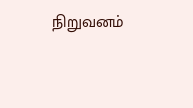நிறுவனம்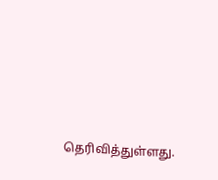தெரிவித்துள்ளது.